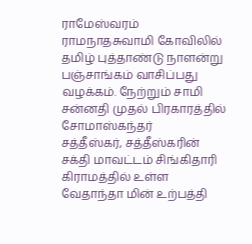ராமேஸ்வரம் ராமநாதசுவாமி கோவிலில் தமிழ் புத்தாண்டு நாளன்று பஞ்சாங்கம் வாசிப்பது வழக்கம். நேற்றும் சாமி சன்னதி முதல் பிரகாரத்தில் சோமாஸ்கந்தர்
சத்தீஸ்கர், சத்தீஸ்கரின் சக்தி மாவட்டம் சிங்கிதாரி கிராமத்தில் உள்ள வேதாந்தா மின் உற்பத்தி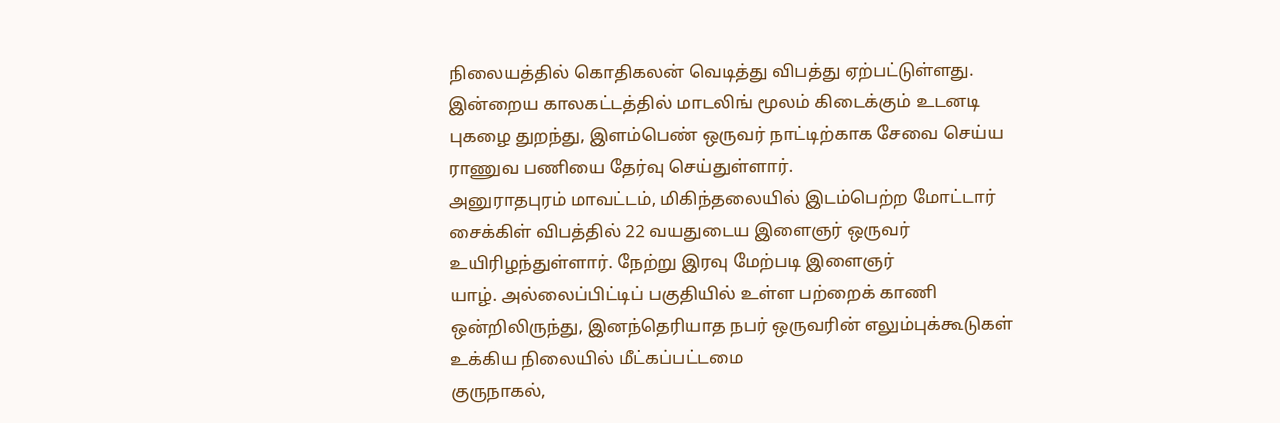நிலையத்தில் கொதிகலன் வெடித்து விபத்து ஏற்பட்டுள்ளது.
இன்றைய காலகட்டத்தில் மாடலிங் மூலம் கிடைக்கும் உடனடி புகழை துறந்து, இளம்பெண் ஒருவர் நாட்டிற்காக சேவை செய்ய ராணுவ பணியை தேர்வு செய்துள்ளார்.
அனுராதபுரம் மாவட்டம், மிகிந்தலையில் இடம்பெற்ற மோட்டார் சைக்கிள் விபத்தில் 22 வயதுடைய இளைஞர் ஒருவர் உயிரிழந்துள்ளார். நேற்று இரவு மேற்படி இளைஞர்
யாழ். அல்லைப்பிட்டிப் பகுதியில் உள்ள பற்றைக் காணி ஒன்றிலிருந்து, இனந்தெரியாத நபர் ஒருவரின் எலும்புக்கூடுகள் உக்கிய நிலையில் மீட்கப்பட்டமை
குருநாகல்,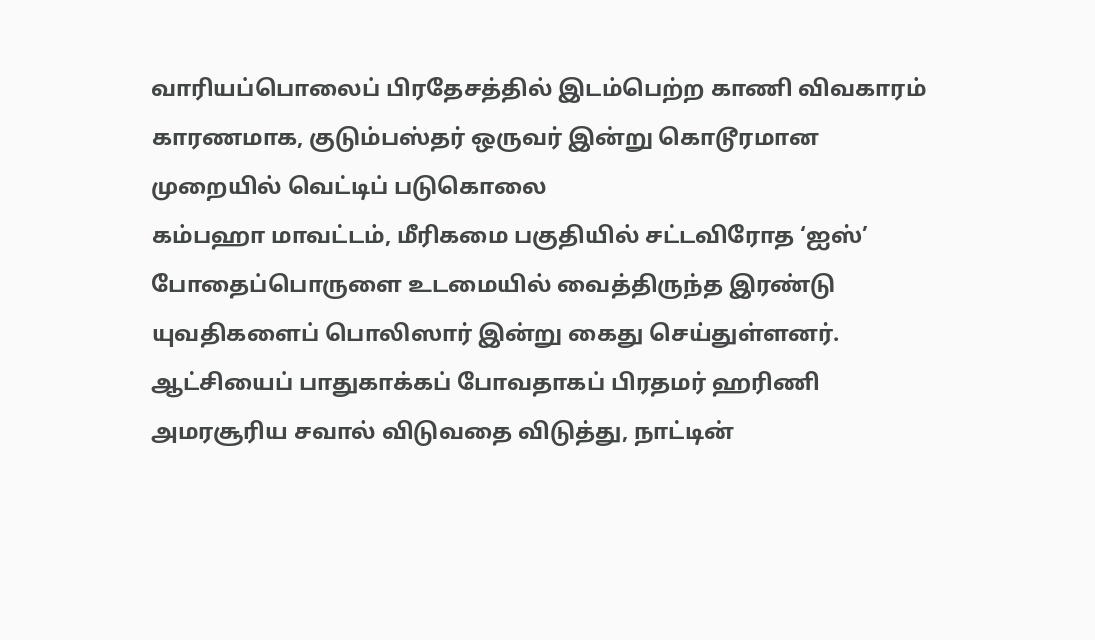வாரியப்பொலைப் பிரதேசத்தில் இடம்பெற்ற காணி விவகாரம் காரணமாக, குடும்பஸ்தர் ஒருவர் இன்று கொடூரமான முறையில் வெட்டிப் படுகொலை
கம்பஹா மாவட்டம், மீரிகமை பகுதியில் சட்டவிரோத ‘ஐஸ்’ போதைப்பொருளை உடமையில் வைத்திருந்த இரண்டு யுவதிகளைப் பொலிஸார் இன்று கைது செய்துள்ளனர்.
ஆட்சியைப் பாதுகாக்கப் போவதாகப் பிரதமர் ஹரிணி அமரசூரிய சவால் விடுவதை விடுத்து, நாட்டின்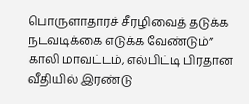பொருளாதாரச் சீரழிவைத் தடுக்க நடவடிக்கை எடுக்க வேண்டும்”
காலி மாவட்டம், எல்பிட்டி பிரதான வீதியில் இரண்டு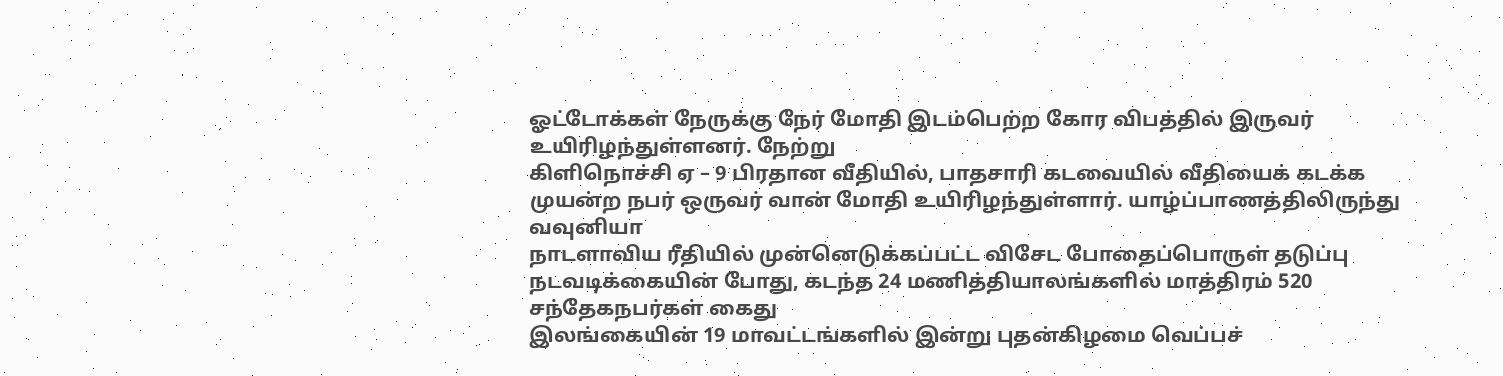ஓட்டோக்கள் நேருக்கு நேர் மோதி இடம்பெற்ற கோர விபத்தில் இருவர் உயிரிழந்துள்ளனர். நேற்று
கிளிநொச்சி ஏ – 9 பிரதான வீதியில், பாதசாரி கடவையில் வீதியைக் கடக்க முயன்ற நபர் ஒருவர் வான் மோதி உயிரிழந்துள்ளார். யாழ்ப்பாணத்திலிருந்து வவுனியா
நாடளாவிய ரீதியில் முன்னெடுக்கப்பட்ட விசேட போதைப்பொருள் தடுப்பு நடவடிக்கையின் போது, கடந்த 24 மணித்தியாலங்களில் மாத்திரம் 520 சந்தேகநபர்கள் கைது
இலங்கையின் 19 மாவட்டங்களில் இன்று புதன்கிழமை வெப்பச்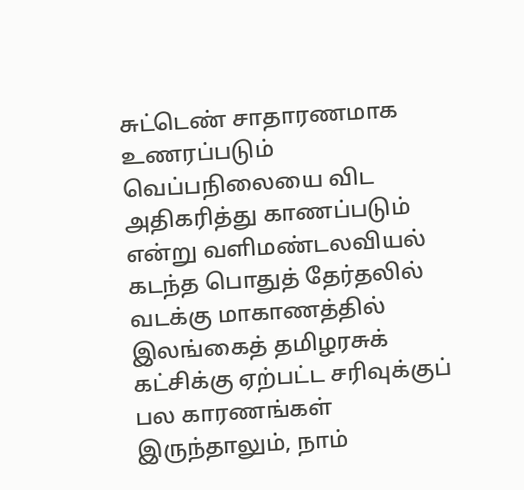சுட்டெண் சாதாரணமாக உணரப்படும் வெப்பநிலையை விட அதிகரித்து காணப்படும் என்று வளிமண்டலவியல்
கடந்த பொதுத் தேர்தலில் வடக்கு மாகாணத்தில் இலங்கைத் தமிழரசுக் கட்சிக்கு ஏற்பட்ட சரிவுக்குப் பல காரணங்கள் இருந்தாலும், நாம்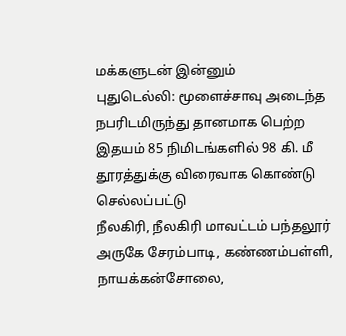மக்களுடன் இன்னும்
புதுடெல்லி: மூளைச்சாவு அடைந்த நபரிடமிருந்து தானமாக பெற்ற இதயம் 85 நிமிடங்களில் 98 கி. மீ தூரத்துக்கு விரைவாக கொண்டு செல்லப்பட்டு
நீலகிரி, நீலகிரி மாவட்டம் பந்தலூர் அருகே சேரம்பாடி, கண்ணம்பள்ளி, நாயக்கன்சோலை,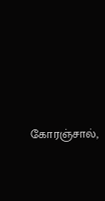கோரஞ்சால்,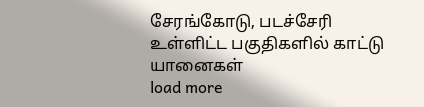சேரங்கோடு, படச்சேரி உள்ளிட்ட பகுதிகளில் காட்டு யானைகள்
load more